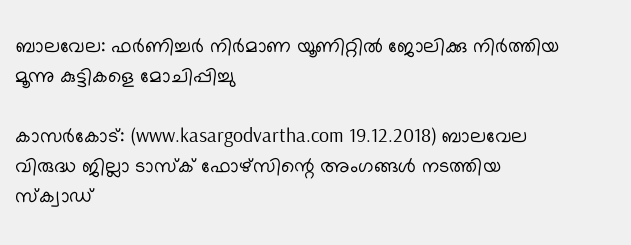ബാലവേല: ഫര്‍ണിച്ചര്‍ നിര്‍മാണ യൂണിറ്റില്‍ ജോലിക്കു നിര്‍ത്തിയ മൂന്നു കുട്ടികളെ മോചിപ്പിച്ചു

കാസര്‍കോട്: (www.kasargodvartha.com 19.12.2018) ബാലവേല വിരുദ്ധ ജില്ലാ ടാസ്‌ക് ഫോഴ്സിന്റെ അംഗങ്ങള്‍ നടത്തിയ സ്‌ക്വാഡ്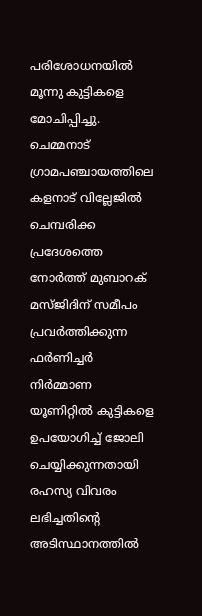പരിശോധനയില്‍ മൂന്നു കുട്ടികളെ മോചിപ്പിച്ചു.  ചെമ്മനാട് ഗ്രാമപഞ്ചായത്തിലെ കളനാട് വില്ലേജില്‍ ചെമ്പരിക്ക പ്രദേശത്തെ നോര്‍ത്ത് മുബാറക് മസ്ജിദിന് സമീപം പ്രവര്‍ത്തിക്കുന്ന ഫര്‍ണിച്ചര്‍ നിര്‍മ്മാണ യൂണിറ്റില്‍ കുട്ടികളെ ഉപയോഗിച്ച് ജോലി ചെയ്യിക്കുന്നതായി രഹസ്യ വിവരം ലഭിച്ചതിന്റെ അടിസ്ഥാനത്തില്‍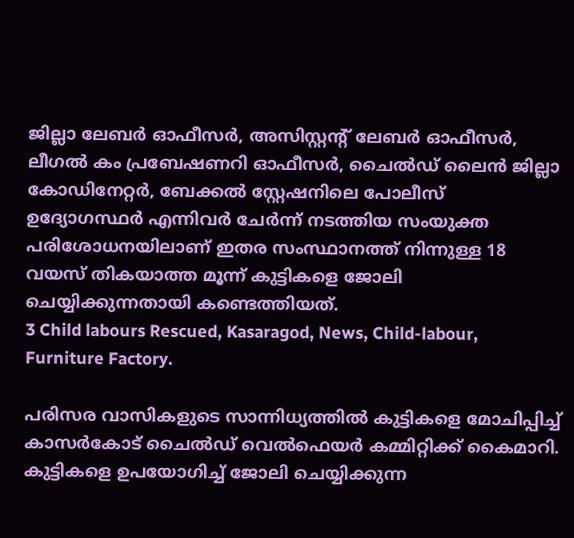ജില്ലാ ലേബര്‍ ഓഫീസര്‍, അസിസ്റ്റന്റ് ലേബര്‍ ഓഫീസര്‍, ലീഗല്‍ കം പ്രബേഷണറി ഓഫീസര്‍, ചൈല്‍ഡ് ലൈന്‍ ജില്ലാ കോഡിനേറ്റര്‍, ബേക്കല്‍ സ്റ്റേഷനിലെ പോലീസ് ഉദ്യോഗസ്ഥര്‍ എന്നിവര്‍ ചേര്‍ന്ന് നടത്തിയ സംയുക്ത പരിശോധനയിലാണ് ഇതര സംസ്ഥാനത്ത് നിന്നുള്ള 18 വയസ് തികയാത്ത മൂന്ന് കുട്ടികളെ ജോലി ചെയ്യിക്കുന്നതായി കണ്ടെത്തിയത്.
3 Child labours Rescued, Kasaragod, News, Child-labour, Furniture Factory.

പരിസര വാസികളുടെ സാന്നിധ്യത്തില്‍ കുട്ടികളെ മോചിപ്പിച്ച് കാസര്‍കോട് ചൈല്‍ഡ് വെല്‍ഫെയര്‍ കമ്മിറ്റിക്ക് കൈമാറി. കുട്ടികളെ ഉപയോഗിച്ച് ജോലി ചെയ്യിക്കുന്ന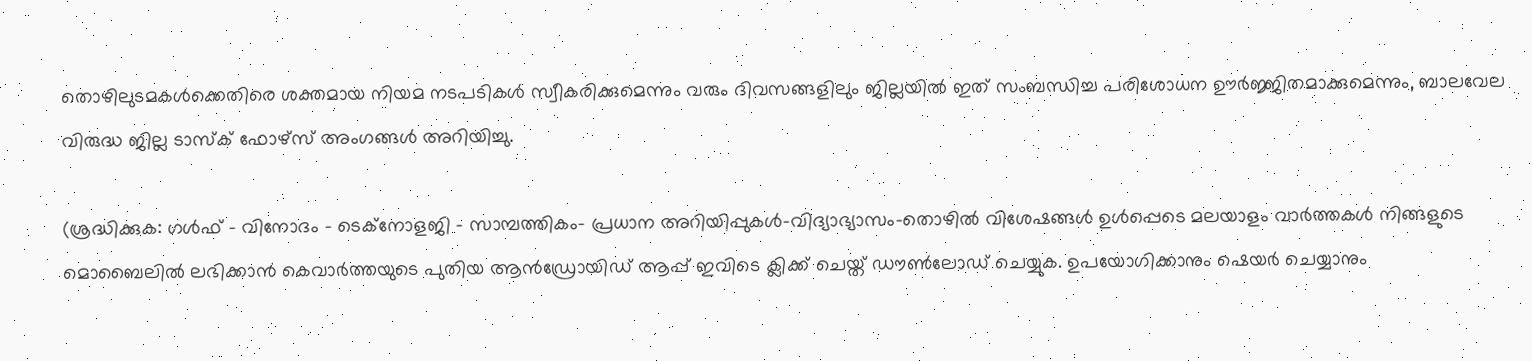തൊഴിലുടമകള്‍ക്കെതിരെ ശക്തമായ നിയമ നടപടികള്‍ സ്വീകരിക്കുമെന്നും വരും ദിവസങ്ങളിലും ജില്ലയില്‍ ഇത് സംബന്ധിച്ച പരിശോധന ഊര്‍ജ്ജിതമാക്കുമെന്നും, ബാലവേല വിരുദ്ധ ജില്ല ടാസ്‌ക് ഫോഴ്സ് അംഗങ്ങള്‍ അറിയിച്ചു.

(ശ്രദ്ധിക്കുക: ഗൾഫ് - വിനോദം - ടെക്നോളജി - സാമ്പത്തികം- പ്രധാന അറിയിപ്പുകൾ-വിദ്യാഭ്യാസം-തൊഴിൽ വിശേഷങ്ങൾ ഉൾപ്പെടെ മലയാളം വാർത്തകൾ നിങ്ങളുടെ മൊബൈലിൽ ലഭിക്കാൻ കെവാർത്തയുടെ പുതിയ ആൻഡ്രോയിഡ് ആപ്പ് ഇവിടെ ക്ലിക്ക് ചെയ്ത് ഡൗൺലോഡ് ചെയ്യുക. ഉപയോഗിക്കാനും ഷെയർ ചെയ്യാനും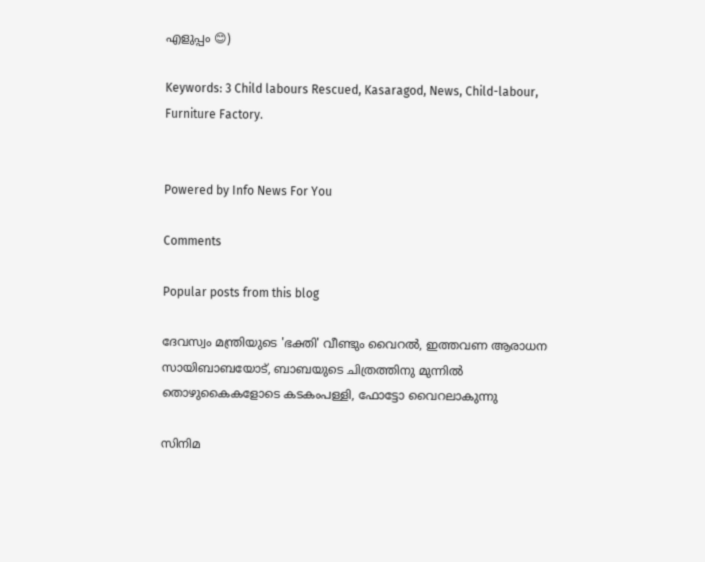എളുപ്പം 😊)

Keywords: 3 Child labours Rescued, Kasaragod, News, Child-labour, Furniture Factory.


Powered by Info News For You

Comments

Popular posts from this blog

ദേവസ്വം മന്ത്രിയുടെ 'ഭക്തി' വീണ്ടും വൈറല്‍, ഇത്തവണ ആരാധന സായിബാബയോട്, ബാബയുടെ ചിത്രത്തിനു മുന്നില്‍ തൊഴുകൈകളോടെ കടകംപള്ളി, ഫോട്ടോ വൈറലാകുന്നു

സിനിമ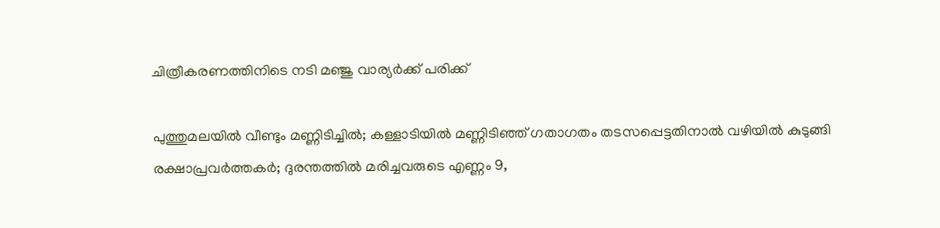ചിത്രീകരണത്തിനിടെ നടി മഞ്ജു വാര്യര്‍ക്ക് പരിക്ക്

പുത്തുമലയില്‍ വീണ്ടും മണ്ണിടിച്ചില്‍; കള്ളാടിയില്‍ മണ്ണിടിഞ്ഞ് ഗതാഗതം തടസപ്പെട്ടതിനാല്‍ വഴിയില്‍ കുടുങ്ങി രക്ഷാപ്രവര്‍ത്തകര്‍; ദുരന്തത്തില്‍ മരിച്ചവരുടെ എണ്ണം 9,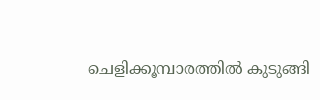ചെളിക്കൂമ്പാരത്തില്‍ കുടുങ്ങി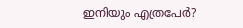ഇനിയും എത്രപേര്‍?